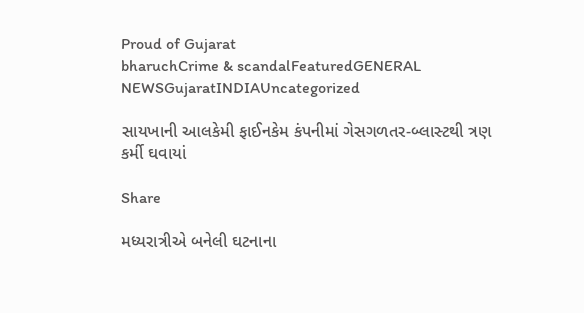Proud of Gujarat
bharuchCrime & scandalFeaturedGENERAL NEWSGujaratINDIAUncategorized

સાયખાની આલકેમી ફાઈનકેમ કંપનીમાં ગેસગળતર-બ્લાસ્ટથી ત્રણ કર્મી ઘવાયાં

Share

મધ્યરાત્રીએ બનેલી ઘટનાના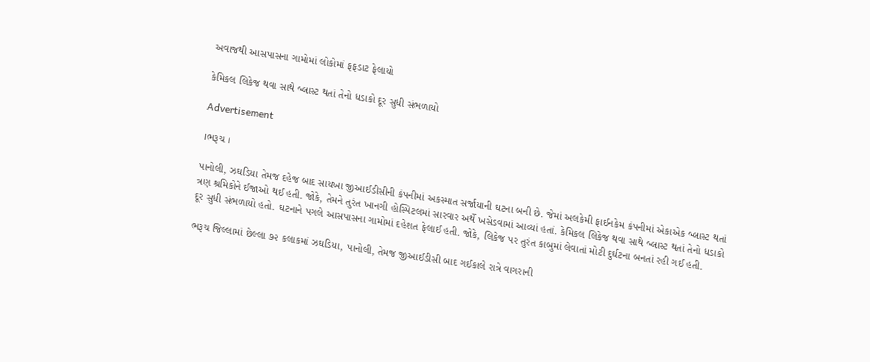અવાજથી આસપાસના ગામોમાં લોકોમાં ફફડાટ ફેલાયો

કેમિકલ લિકેજ થવા સાથે બ્લાસ્ટ થતાં તેનો ધડાકો દૂર સુધી સંભળાયો

Advertisement

।ભરૂચ ।

પાનોલી, ઝઘડિયા તેમજ દહેજ બાદ સાયખા જીઆઈડીસીની કંપનીમાં અકસ્માત સર્જાયાની ઘટના બની છે. જેમાં અલકેમી ફાઈનકેમ કંપનીમાં એકાએક બ્લાસ્ટ થતાં ત્રણ શ્રમિકોને ઈજાઓ થઈ હતી. જોકે, તેમને તુરંત ખાનગી હોસ્પિટલમાં સારવાર અર્થે ખસેડવામાં આવ્યાં હતાં. કેમિકલ લિકેજ થવા સાથે બ્લાસ્ટ થતાં તેનો ધડાકો દૂર સુધી સંભળાયો હતો. ઘટનાને પગલે આસપાસના ગામોમાં દહેશત ફેલાઈ હતી. જોકે, લિકેજ પર તુરંત કાબુમાં લેવાતાં મોટી દુર્ઘટના બનતાં રહી ગઈ હતી.

ભરૂચ જિલ્લામાં છેલ્લા ૭૨ કલાકમાં ઝઘડિયા, પાનોલી, તેમજ જીઆઈડીસી બાદ ગઈકાલે રાત્રે વાગરાની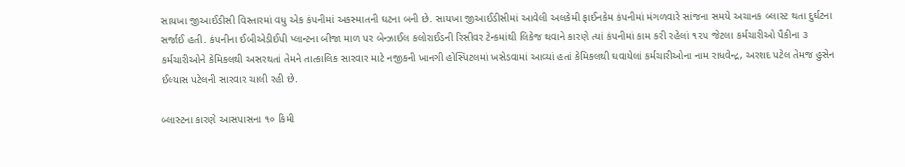સાયખા જીઆઈડીસી વિસ્તારમાં વધુ એક કંપનીમાં અકસ્માતની ઘટના બની છે. સાયખા જીઆઈડીસીમાં આવેલી અલકેમી ફાઈનકેમ કંપનીમાં મંગળવારે સાંજના સમયે અચાનક બ્લાસ્ટ થતા દુર્ઘટના સર્જાઈ હતી. કંપનીના ઈબીએડીઈપી પ્લાન્ટના બીજા માળ પર બેન્ઝાઈલ કલોરાઈડની રિસીવર ટેન્કમાંથી લિકેજ થવાને કારણે ત્યાં કંપનીમાં કામ કરી રહેલાં ૧૨૫ જેટલા કર્મચારીઓ પૈકીના ૩ કર્મચારીઓને કેમિકલથી અસરથતાં તેમને તાત્કાલિક સારવાર માટે નજીકની ખાનગી હોસ્પિટલમાં ખસેડવામાં આવ્યાં હતાં કેમિકલથી ઘવાયેલાં કર્મચારીઓના નામ રાધવેન્દ્ર, અરશદ પટેલ તેમજ હુસેન ઈલ્યાસ પટેલની સારવાર ચાલી રહી છે.

બ્લાસ્ટના કારણે આસપાસના ૧૦ કિમી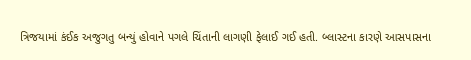ત્રિજયામાં કંઈક અજુગતુ બન્યું હોવાને પગલે ચિંતાની લાગણી ફેલાઈ ગઈ હતી. બ્લાસ્ટના કારણે આસપાસના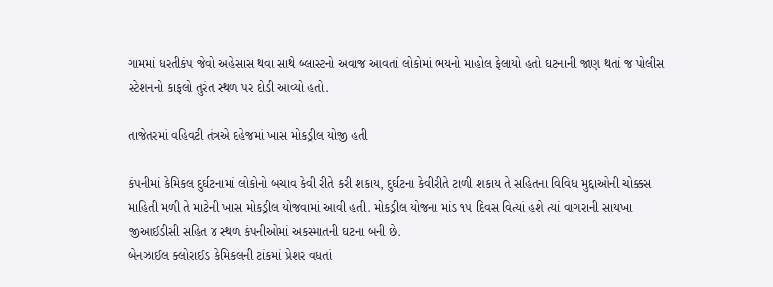ગામમાં ધરતીકંપ જેવો અહેસાસ થવા સાથે બ્લાસ્ટનો અવાજ આવતાં લોકોમાં ભયનો માહોલ ફેલાયો હતો ઘટનાની જાણ થતાં જ પોલીસ સ્ટેશનનો કાફલો તુરંત સ્થળ પર દોડી આવ્યો હતો.

તાજેતરમાં વહિવટી તંત્રએ દહેજમાં ખાસ મોકડ્રીલ યોજી હતી

કંપનીમાં કેમિકલ દુર્ઘટનામાં લોકોનો બચાવ કેવી રીતે કરી શકાય, દુર્ઘટના કેવીરીતે ટાળી શકાય તે સહિતના વિવિધ મુદ્દાઓની ચોક્કસ માહિતી મળી તે માટેની ખાસ મોકડ્રીલ યોજવામાં આવી હતી. મોકડ્રીલ યોજના માંડ ૧૫ દિવસ વિત્યાં હશે ત્યાં વાગરાની સાયખા જીઆઈડીસી સહિત ૪ સ્થળ કંપનીઓમાં અકસ્માતની ઘટના બની છે.
બેનઝાઈલ ક્લોરાઈડ કેમિકલની ટાંકમાં પ્રેશર વધતાં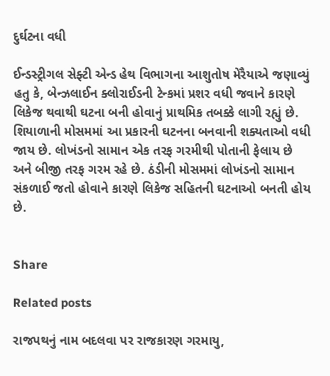દુર્ઘટના વધી

ઈન્ડસ્ટ્રીગલ સેફ્ટી એન્ડ હેથ વિભાગના આશુતોષ મેરૈયાએ જણાવ્યું હતુ કે, બેન્ઝલાઈન ક્લોરાઈડની ટેન્કમાં પ્રશર વધી જવાને કારણે લિકેજ થવાથી ઘટના બની હોવાનું પ્રાથમિક તબક્કે લાગી રહ્યું છે. શિયાળાની મોસમમાં આ પ્રકારની ઘટનના બનવાની શક્યતાઓ વધી જાય છે. લોખંડનો સામાન એક તરફ ગરમીથી પોતાની ફેલાય છે અને બીજી તરફ ગરમ રહે છે. ઠંડીની મોસમમાં લોખંડનો સામાન સંકળાઈ જતો હોવાને કારણે લિકેજ સહિતની ઘટનાઓ બનતી હોય છે.


Share

Related posts

રાજપથનું નામ બદલવા પર રાજકારણ ગરમાયુ,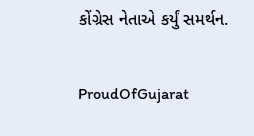કોંગ્રેસ નેતાએ કર્યું સમર્થન.

ProudOfGujarat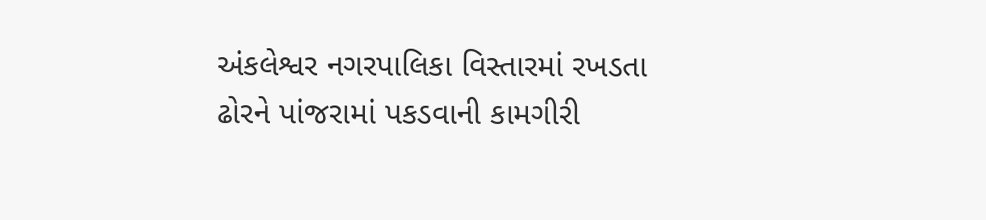અંકલેશ્વર નગરપાલિકા વિસ્તારમાં રખડતા ઢોરને પાંજરામાં પકડવાની કામગીરી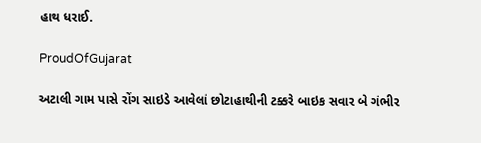હાથ ધરાઈ.

ProudOfGujarat

અટાલી ગામ પાસે રોંગ સાઇડે આવેલાં છોટાહાથીની ટક્કરે બાઇક સવાર બે ગંભીર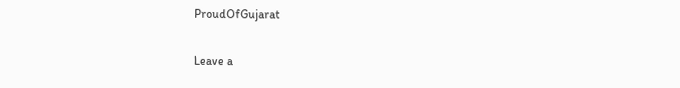ProudOfGujarat

Leave a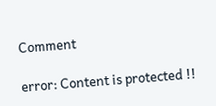Comment

error: Content is protected !!